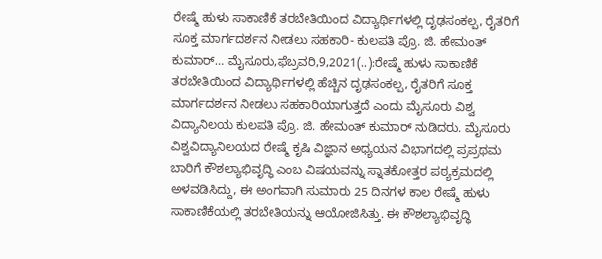ರೇಷ್ಮೆ ಹುಳು ಸಾಕಾಣಿಕೆ ತರಬೇತಿಯಿಂದ ವಿದ್ಯಾರ್ಥಿಗಳಲ್ಲಿ ದೃಢಸಂಕಲ್ಪ, ರೈತರಿಗೆ ಸೂಕ್ತ ಮಾರ್ಗದರ್ಶನ ನೀಡಲು ಸಹಕಾರಿ- ಕುಲಪತಿ ಪ್ರೊ. ಜಿ. ಹೇಮಂತ್ ಕುಮಾರ್… ಮೈಸೂರು,ಫೆಬ್ರವರಿ,9,2021(..):ರೇಷ್ಮೆ ಹುಳು ಸಾಕಾಣಿಕೆ ತರಬೇತಿಯಿಂದ ವಿದ್ಯಾರ್ಥಿಗಳಲ್ಲಿ ಹೆಚ್ಚಿನ ದೃಢಸಂಕಲ್ಪ, ರೈತರಿಗೆ ಸೂಕ್ತ ಮಾರ್ಗದರ್ಶನ ನೀಡಲು ಸಹಕಾರಿಯಾಗುತ್ತದೆ ಎಂದು ಮೈಸೂರು ವಿಶ್ವ ವಿದ್ಯಾನಿಲಯ ಕುಲಪತಿ ಪ್ರೊ. ಜಿ. ಹೇಮಂತ್ ಕುಮಾರ್ ನುಡಿದರು. ಮೈಸೂರು ವಿಶ್ವವಿದ್ಯಾನಿಲಯದ ರೇಷ್ಮೆ ಕೃಷಿ ವಿಜ್ಞಾನ ಅಧ್ಯಯನ ವಿಭಾಗದಲ್ಲಿ ಪ್ರಪ್ರಥಮ ಬಾರಿಗೆ ಕೌಶಲ್ಯಾಭಿವೃದ್ಧಿ ಎಂಬ ವಿಷಯವನ್ನು ಸ್ನಾತಕೋತ್ತರ ಪಠ್ಯಕ್ರಮದಲ್ಲಿ ಅಳವಡಿಸಿದ್ದು, ಈ ಅಂಗವಾಗಿ ಸುಮಾರು 25 ದಿನಗಳ ಕಾಲ ರೇಷ್ಮೆ ಹುಳು ಸಾಕಾಣಿಕೆಯಲ್ಲಿ ತರಬೇತಿಯನ್ನು ಆಯೋಜಿಸಿತ್ತು. ಈ ಕೌಶಲ್ಯಾಭಿವೃದ್ಧಿ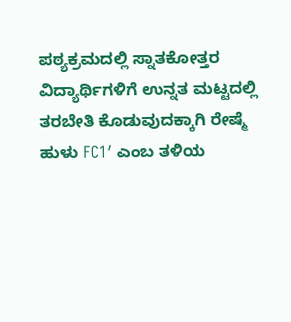ಪಠ್ಯಕ್ರಮದಲ್ಲಿ ಸ್ನಾತಕೋತ್ತರ ವಿದ್ಯಾರ್ಥಿಗಳಿಗೆ ಉನ್ನತ ಮಟ್ಟದಲ್ಲಿ ತರಬೇತಿ ಕೊಡುವುದಕ್ಕಾಗಿ ರೇಷ್ಮೆ ಹುಳು FC1′ ಎಂಬ ತಳಿಯ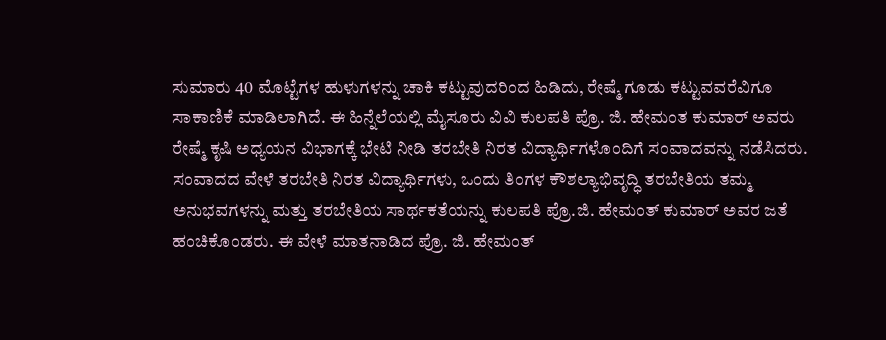ಸುಮಾರು 40 ಮೊಟ್ಟೆಗಳ ಹುಳುಗಳನ್ನು ಚಾಕಿ ಕಟ್ಟುವುದರಿಂದ ಹಿಡಿದು, ರೇಷ್ಮೆ ಗೂಡು ಕಟ್ಟುವವರೆವಿಗೂ ಸಾಕಾಣಿಕೆ ಮಾಡಿಲಾಗಿದೆ. ಈ ಹಿನ್ನೆಲೆಯಲ್ಲಿ ಮೈಸೂರು ವಿವಿ ಕುಲಪತಿ ಪ್ರೊ. ಜಿ. ಹೇಮಂತ ಕುಮಾರ್ ಅವರು ರೇಷ್ಮೆ ಕೃಷಿ ಅಧ್ಯಯನ ವಿಭಾಗಕ್ಕೆ ಭೇಟಿ ನೀಡಿ ತರಬೇತಿ ನಿರತ ವಿದ್ಯಾರ್ಥಿಗಳೊಂದಿಗೆ ಸಂವಾದವನ್ನು ನಡೆಸಿದರು. ಸಂವಾದದ ವೇಳೆ ತರಬೇತಿ ನಿರತ ವಿದ್ಯಾರ್ಥಿಗಳು, ಒಂದು ತಿಂಗಳ ಕೌಶಲ್ಯಾಭಿವೃದ್ಧಿ ತರಬೇತಿಯ ತಮ್ಮ ಅನುಭವಗಳನ್ನು ಮತ್ತು ತರಬೇತಿಯ ಸಾರ್ಥಕತೆಯನ್ನು ಕುಲಪತಿ ಪ್ರೊ.ಜಿ. ಹೇಮಂತ್ ಕುಮಾರ್ ಅವರ ಜತೆ ಹಂಚಿಕೊಂಡರು. ಈ ವೇಳೆ ಮಾತನಾಡಿದ ಪ್ರೊ. ಜಿ. ಹೇಮಂತ್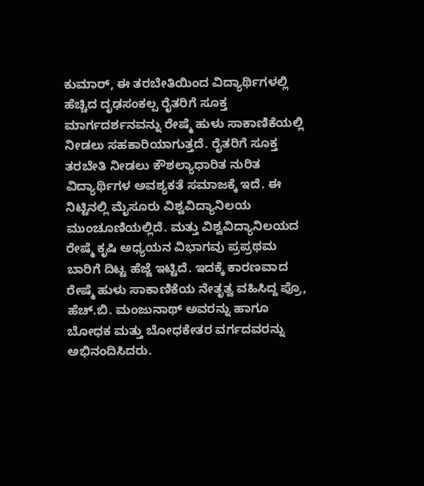ಕುಮಾರ್, ಈ ತರಬೇತಿಯಿಂದ ವಿದ್ಯಾರ್ಥಿಗಳಲ್ಲಿ ಹೆಚ್ಚಿದ ದೃಢಸಂಕಲ್ಪ ರೈತರಿಗೆ ಸೂಕ್ತ ಮಾರ್ಗದರ್ಶನವನ್ನು ರೇಷ್ಮೆ ಹುಳು ಸಾಕಾಣಿಕೆಯಲ್ಲಿ ನೀಡಲು ಸಹಕಾರಿಯಾಗುತ್ತದೆ. ರೈತರಿಗೆ ಸೂಕ್ತ ತರಬೇತಿ ನೀಡಲು ಕೌಶಲ್ಯಾಧಾರಿತ ನುರಿತ ವಿದ್ಯಾರ್ಥಿಗಳ ಅವಶ್ಯಕತೆ ಸಮಾಜಕ್ಕೆ ಇದೆ. ಈ ನಿಟ್ಟಿನಲ್ಲಿ ಮೈಸೂರು ವಿಶ್ವವಿದ್ಯಾನಿಲಯ ಮುಂಚೂಣಿಯಲ್ಲಿದೆ. ಮತ್ತು ವಿಶ್ವವಿದ್ಯಾನಿಲಯದ ರೇಷ್ಮೆ ಕೃಷಿ ಅಧ್ಯಯನ ವಿಭಾಗವು ಪ್ರಪ್ರಥಮ ಬಾರಿಗೆ ದಿಟ್ಟ ಹೆಜ್ಜೆ ಇಟ್ಟಿದೆ. ಇದಕ್ಕೆ ಕಾರಣವಾದ ರೇಷ್ಮೆ ಹುಳು ಸಾಕಾಣಿಕೆಯ ನೇತೃತ್ವ ವಹಿಸಿದ್ದ ಪ್ರೊ, ಹೆಚ್.ಬಿ. ಮಂಜುನಾಥ್ ಅವರನ್ನು ಹಾಗೂ ಬೋಧಕ ಮತ್ತು ಬೋಧಕೇತರ ವರ್ಗದವರನ್ನು ಅಭಿನಂದಿಸಿದರು.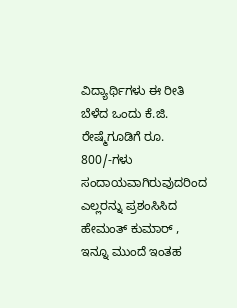ವಿದ್ಯಾರ್ಥಿಗಳು ಈ ರೀತಿ ಬೆಳೆದ ಒಂದು ಕೆ.ಜಿ. ರೇಷ್ಮೆಗೂಡಿಗೆ ರೂ. 800/-ಗಳು ಸಂದಾಯವಾಗಿರುವುದರಿಂದ ಎಲ್ಲರನ್ನು ಪ್ರಶಂಸಿಸಿದ ಹೇಮಂತ್ ಕುಮಾರ್ , ಇನ್ನೂ ಮುಂದೆ ಇಂತಹ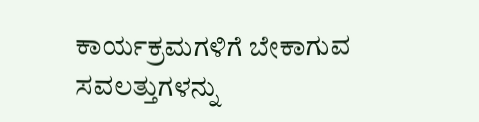ಕಾರ್ಯಕ್ರಮಗಳಿಗೆ ಬೇಕಾಗುವ ಸವಲತ್ತುಗಳನ್ನು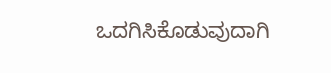ಒದಗಿಸಿಕೊಡುವುದಾಗಿ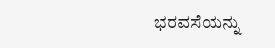ಭರವಸೆಯನ್ನು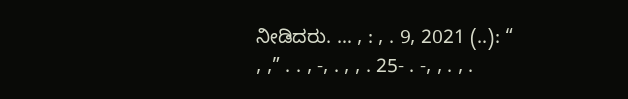ನೀಡಿದರು. … , : , . 9, 2021 (..): “ , ,” . . , -, . , , . 25- . -, , . , .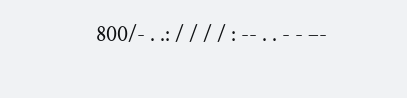800/- . .: / / / / : -- . . - - –-